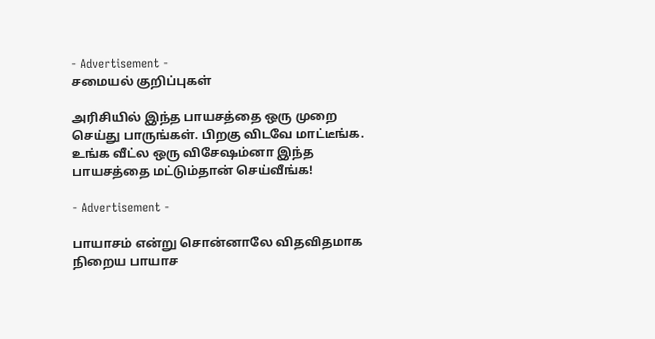- Advertisement -
சமையல் குறிப்புகள்

அரிசியில் இந்த பாயசத்தை ஒரு முறை செய்து பாருங்கள். பிறகு விடவே மாட்டீங்க. உங்க வீட்ல ஒரு விசேஷம்னா இந்த பாயசத்தை மட்டும்தான் செய்வீங்க!

- Advertisement -

பாயாசம் என்று சொன்னாலே விதவிதமாக நிறைய பாயாச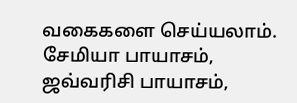வகைகளை செய்யலாம். சேமியா பாயாசம், ஜவ்வரிசி பாயாசம்,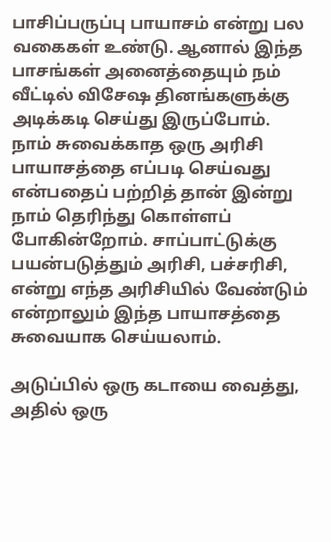பாசிப்பருப்பு பாயாசம் என்று பல வகைகள் உண்டு. ஆனால் இந்த பாசங்கள் அனைத்தையும் நம் வீட்டில் விசேஷ தினங்களுக்கு அடிக்கடி செய்து இருப்போம். நாம் சுவைக்காத ஒரு அரிசி பாயாசத்தை எப்படி செய்வது என்பதைப் பற்றித் தான் இன்று நாம் தெரிந்து கொள்ளப் போகின்றோம். சாப்பாட்டுக்கு பயன்படுத்தும் அரிசி, பச்சரிசி, என்று எந்த அரிசியில் வேண்டும் என்றாலும் இந்த பாயாசத்தை சுவையாக செய்யலாம்.

அடுப்பில் ஒரு கடாயை வைத்து, அதில் ஒரு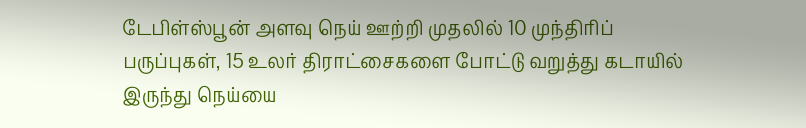டேபிள்ஸ்பூன் அளவு நெய் ஊற்றி முதலில் 10 முந்திரிப் பருப்புகள், 15 உலர் திராட்சைகளை போட்டு வறுத்து கடாயில் இருந்து நெய்யை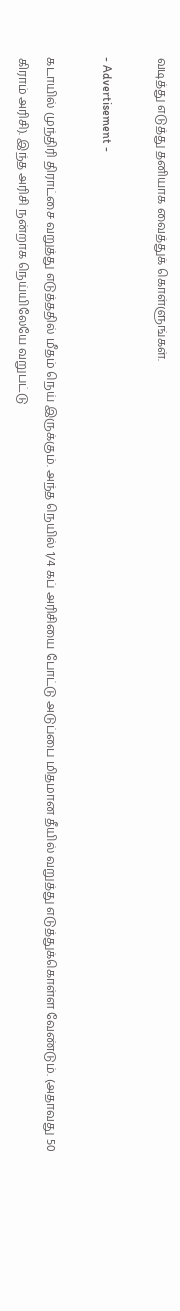வடித்து எடுத்து தனியாக வைத்துக் கொள்ளுங்கள்.

- Advertisement -

கடாயில் முந்திரி திராட்சை வறுத்து எடுத்ததில் மீதம் நெய் இருக்கும். அந்த நெயில் 1/4 கப் அரிசியை போட்டு அடுப்பை மிதமான தீயில் வறுத்து எடுத்துக்கொள்ள வேண்டும். (அதாவது 50 கிராம் அரிசி). இந்த அரிசி நன்றாக நெய்யிலேயே வறுபட்டு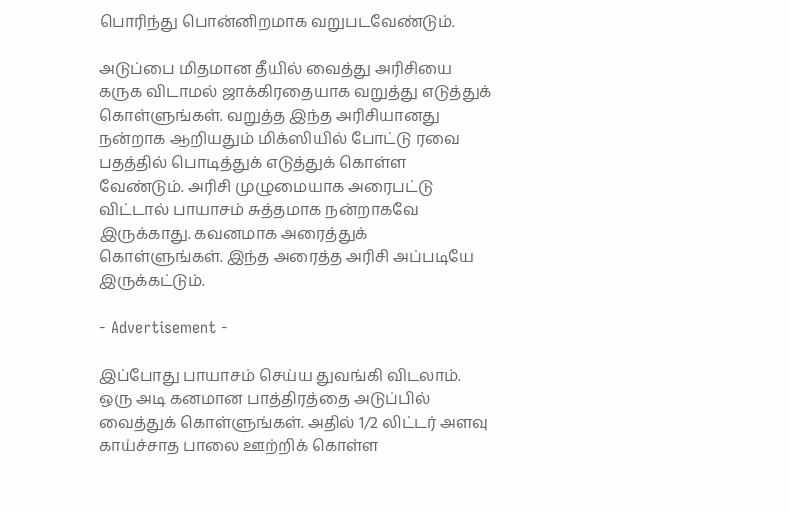பொரிந்து பொன்னிறமாக வறுபடவேண்டும்.

அடுப்பை மிதமான தீயில் வைத்து அரிசியை கருக விடாமல் ஜாக்கிரதையாக வறுத்து எடுத்துக் கொள்ளுங்கள். வறுத்த இந்த அரிசியானது நன்றாக ஆறியதும் மிக்ஸியில் போட்டு ரவை பதத்தில் பொடித்துக் எடுத்துக் கொள்ள வேண்டும். அரிசி முழுமையாக அரைபட்டு விட்டால் பாயாசம் சுத்தமாக நன்றாகவே இருக்காது. கவனமாக அரைத்துக் கொள்ளுங்கள். இந்த அரைத்த அரிசி அப்படியே இருக்கட்டும்.

- Advertisement -

இப்போது பாயாசம் செய்ய துவங்கி விடலாம். ஒரு அடி கனமான பாத்திரத்தை அடுப்பில் வைத்துக் கொள்ளுங்கள். அதில் 1/2 லிட்டர் அளவு காய்ச்சாத பாலை ஊற்றிக் கொள்ள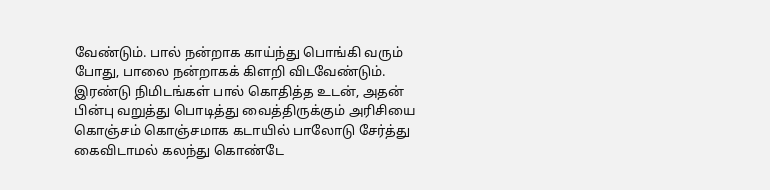வேண்டும். பால் நன்றாக காய்ந்து பொங்கி வரும் போது, பாலை நன்றாகக் கிளறி விடவேண்டும். இரண்டு நிமிடங்கள் பால் கொதித்த உடன், அதன் பின்பு வறுத்து பொடித்து வைத்திருக்கும் அரிசியை கொஞ்சம் கொஞ்சமாக கடாயில் பாலோடு சேர்த்து கைவிடாமல் கலந்து கொண்டே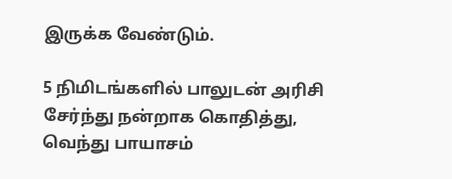இருக்க வேண்டும்.

5 நிமிடங்களில் பாலுடன் அரிசி சேர்ந்து நன்றாக கொதித்து, வெந்து பாயாசம்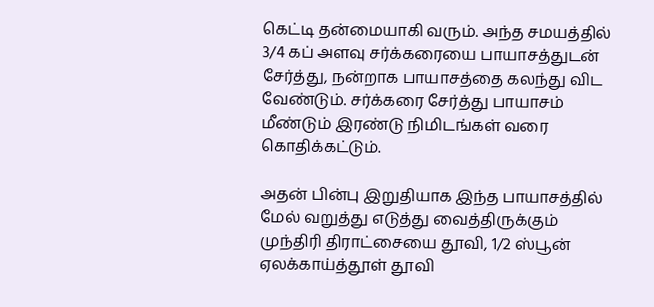கெட்டி தன்மையாகி வரும். அந்த சமயத்தில் 3/4 கப் அளவு சர்க்கரையை பாயாசத்துடன் சேர்த்து, நன்றாக பாயாசத்தை கலந்து விட வேண்டும். சர்க்கரை சேர்த்து பாயாசம் மீண்டும் இரண்டு நிமிடங்கள் வரை கொதிக்கட்டும்.

அதன் பின்பு இறுதியாக இந்த பாயாசத்தில் மேல் வறுத்து எடுத்து வைத்திருக்கும் முந்திரி திராட்சையை தூவி, 1/2 ஸ்பூன் ஏலக்காய்த்தூள் தூவி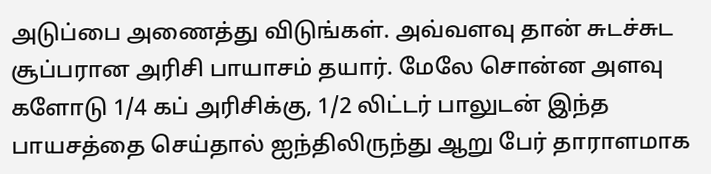அடுப்பை அணைத்து விடுங்கள். அவ்வளவு தான் சுடச்சுட சூப்பரான அரிசி பாயாசம் தயார். மேலே சொன்ன அளவு களோடு 1/4 கப் அரிசிக்கு, 1/2 லிட்டர் பாலுடன் இந்த பாயசத்தை செய்தால் ஐந்திலிருந்து ஆறு பேர் தாராளமாக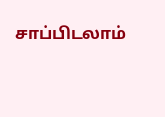சாப்பிடலாம்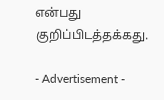என்பது குறிப்பிடத்தக்கது.

- Advertisement -